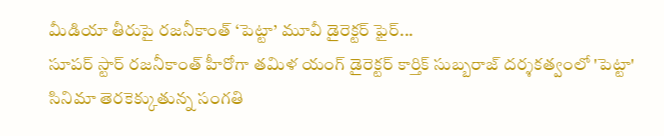మీడియా తీరుపై రజనీకాంత్ ‘పెట్టా’ మూవీ డైరెక్టర్ ఫైర్...
సూపర్ స్టార్ రజనీకాంత్ హీరోగా తమిళ యంగ్ డైరెక్టర్ కార్తిక్ సుబ్బరాజ్ దర్శకత్వంలో 'పెట్టా' సినిమా తెరకెక్కుతున్న సంగతి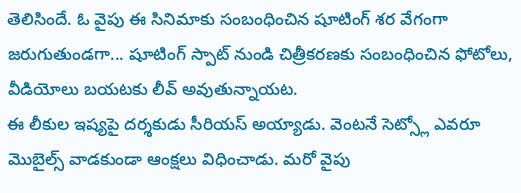తెలిసిందే. ఓ వైపు ఈ సినిమాకు సంబంధించిన షూటింగ్ శర వేగంగా జరుగుతుండగా... షూటింగ్ స్పాట్ నుండి చిత్రీకరణకు సంబంధించిన ఫోటోలు, వీడియోలు బయటకు లీవ్ అవుతున్నాయట.
ఈ లీకుల ఇష్యపై దర్శకుడు సీరియస్ అయ్యాడు. వెంటనే సెట్స్లో ఎవరూ మొబైల్స్ వాడకుండా ఆంక్షలు విధించాడు. మరో వైపు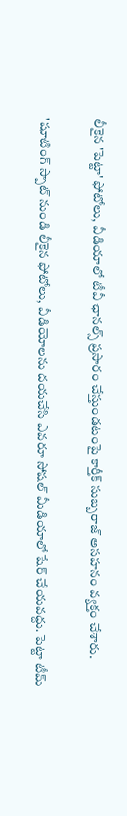లీకైన 'పెట్టా' ఫోటోలు, వీడియాలో టీవీ ఛానల్స్ ప్రసారం చేస్తుండటంపై కార్తీక్ సుబ్బరాజ్ అసహనం వ్యక్తం చేశారు.

'షూటింగ్ స్పాట్ నుండి లీకైన ఫోటోలు, వీడియోలను దయచేసి ఎవరూ సోషల్ మీడియాలో షేర్ చేయవద్దు. పెట్టా టీమ్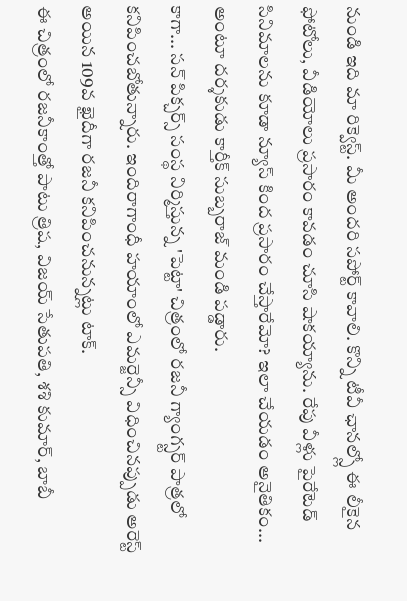నుండి ఇది మా రిక్వెస్ట్. మీ అందరి సపోర్ట్ కావాలి. కొన్ని టీవీ ఛానల్స్లో ఈ లీకైన ఫోటోలు, వీడియోలు ప్రసారం కావడం చూసి షాకయ్యాను. రేపు వీళ్లు పైరేటెడ్ సినిమాలను కూడా న్యూస్ కింద ప్రసారం చేస్తారేమో? ఇలా చేయడం అనైతికం... అంటూ దర్శకుడు కార్తీక్ సుబ్బరాజ్ మండి పడ్డారు.
కాగా... సన్ పిక్చర్స్ సంస్థ నిర్మిస్తున్న 'పెట్టా' చిత్రంలో రజనీ గ్యాంగ్స్టర్ పాత్రలో కనిపించబోతున్నారు. ఇందిరాగాంధీ హయాంలో ఎమర్జెన్సీ విధించినప్పుడు అరెస్ట్ అయిన 109వ ఖైదీగా రజనీ కనిపించనున్నట్లు టాక్.
ఈ చిత్రంలో రజనీకాంత్తో పాటు త్రిష, విజయ్ సేతుపతి, శశి కుమార్, బాబీ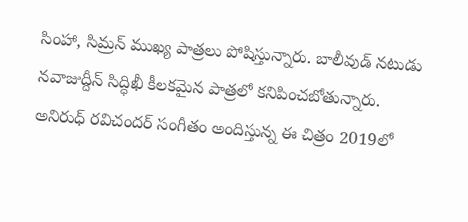సింహా, సిమ్రన్ ముఖ్య పాత్రలు పోషిస్తున్నారు. బాలీవుడ్ నటుడు నవాజుద్దీన్ సిద్ధిఖీ కీలకమైన పాత్రలో కనిపించబోతున్నారు. అనిరుధ్ రవిచందర్ సంగీతం అందిస్తున్న ఈ చిత్రం 2019లో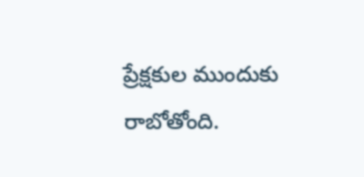ప్రేక్షకుల ముందుకు రాబోతోంది.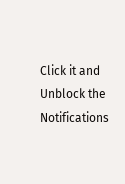Click it and Unblock the Notifications